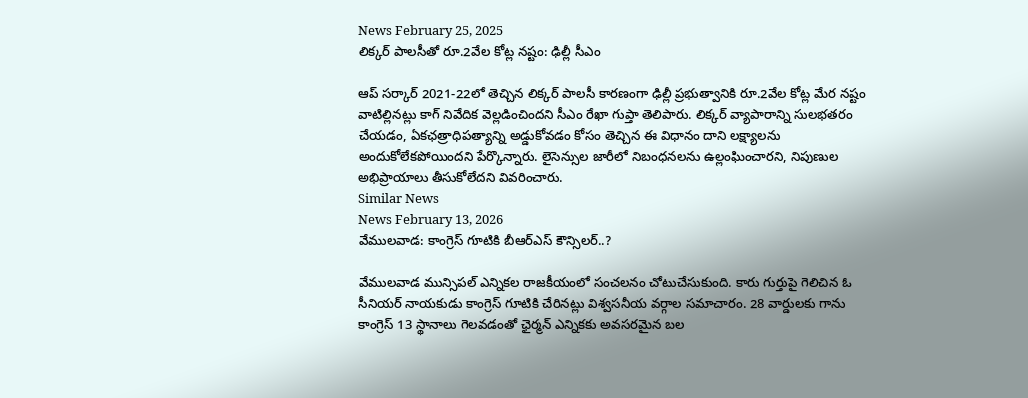News February 25, 2025
లిక్కర్ పాలసీతో రూ.2వేల కోట్ల నష్టం: ఢిల్లీ సీఎం

ఆప్ సర్కార్ 2021-22లో తెచ్చిన లిక్కర్ పాలసీ కారణంగా ఢిల్లీ ప్రభుత్వానికి రూ.2వేల కోట్ల మేర నష్టం వాటిల్లినట్లు కాగ్ నివేదిక వెల్లడించిందని సీఎం రేఖా గుప్తా తెలిపారు. లిక్కర్ వ్యాపారాన్ని సులభతరం చేయడం, ఏకఛత్రాధిపత్యాన్ని అడ్డుకోవడం కోసం తెచ్చిన ఈ విధానం దాని లక్ష్యాలను అందుకోలేకపోయిందని పేర్కొన్నారు. లైసెన్సుల జారీలో నిబంధనలను ఉల్లంఘించారని, నిపుణుల అభిప్రాయాలు తీసుకోలేదని వివరించారు.
Similar News
News February 13, 2026
వేములవాడ: కాంగ్రెస్ గూటికి బీఆర్ఎస్ కౌన్సిలర్..?

వేములవాడ మున్సిపల్ ఎన్నికల రాజకీయంలో సంచలనం చోటుచేసుకుంది. కారు గుర్తుపై గెలిచిన ఓ సీనియర్ నాయకుడు కాంగ్రెస్ గూటికి చేరినట్లు విశ్వసనీయ వర్గాల సమాచారం. 28 వార్డులకు గాను కాంగ్రెస్ 13 స్థానాలు గెలవడంతో ఛైర్మన్ ఎన్నికకు అవసరమైన బల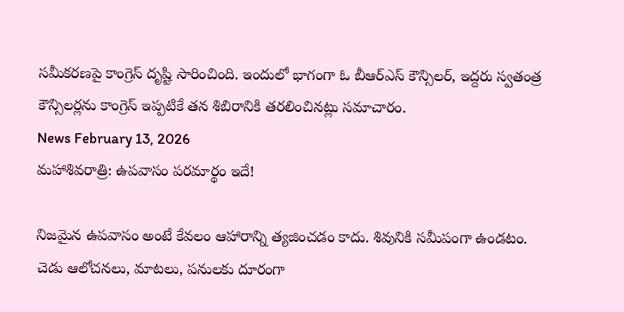సమీకరణపై కాంగ్రెస్ దృష్టి సారించింది. ఇందులో భాగంగా ఓ బీఆర్ఎస్ కౌన్సిలర్, ఇద్దరు స్వతంత్ర కౌన్సిలర్లను కాంగ్రెస్ ఇప్పటికే తన శిబిరానికి తరలించినట్లు సమాచారం.
News February 13, 2026
మహాశివరాత్రి: ఉపవాసం పరమార్థం ఇదే!

నిజమైన ఉపవాసం అంటే కేవలం ఆహారాన్ని త్యజించడం కాదు. శివునికి సమీపంగా ఉండటం. చెడు ఆలోచనలు, మాటలు, పనులకు దూరంగా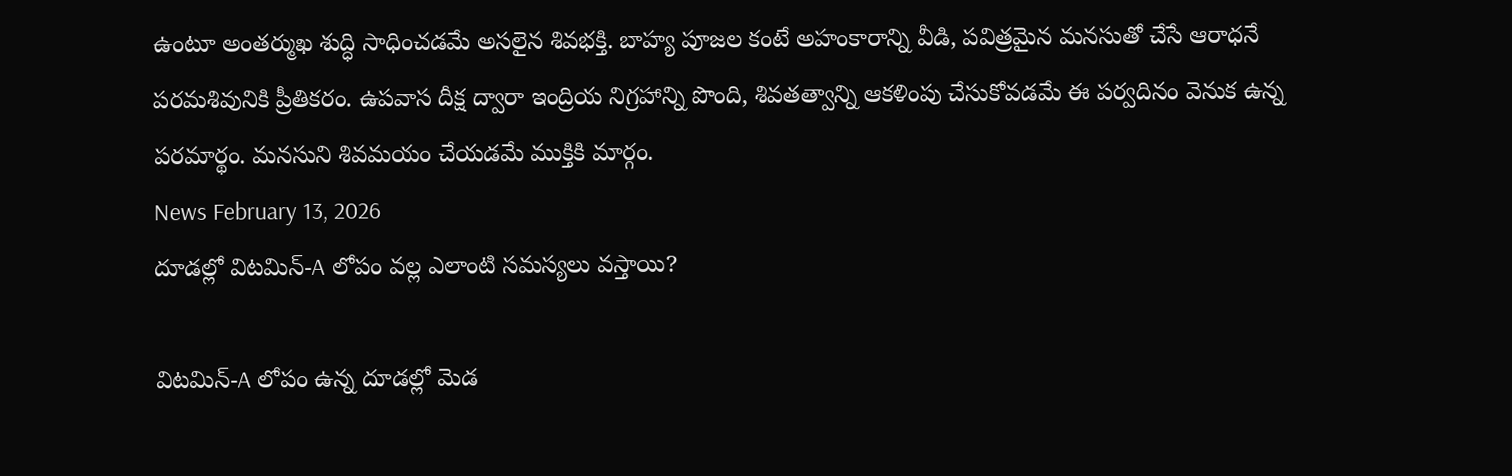ఉంటూ అంతర్ముఖ శుద్ధి సాధించడమే అసలైన శివభక్తి. బాహ్య పూజల కంటే అహంకారాన్ని వీడి, పవిత్రమైన మనసుతో చేసే ఆరాధనే పరమశివునికి ప్రీతికరం. ఉపవాస దీక్ష ద్వారా ఇంద్రియ నిగ్రహాన్ని పొంది, శివతత్వాన్ని ఆకళింపు చేసుకోవడమే ఈ పర్వదినం వెనుక ఉన్న పరమార్థం. మనసుని శివమయం చేయడమే ముక్తికి మార్గం.
News February 13, 2026
దూడల్లో విటమిన్-A లోపం వల్ల ఎలాంటి సమస్యలు వస్తాయి?

విటమిన్-A లోపం ఉన్న దూడల్లో మెడ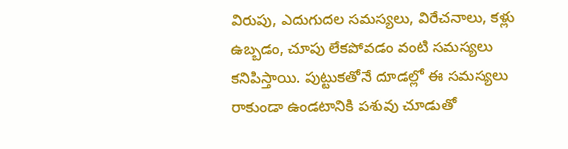విరుపు, ఎదుగుదల సమస్యలు, విరేచనాలు, కళ్లు ఉబ్బడం, చూపు లేకపోవడం వంటి సమస్యలు కనిపిస్తాయి. పుట్టుకతోనే దూడల్లో ఈ సమస్యలు రాకుండా ఉండటానికి పశువు చూడుతో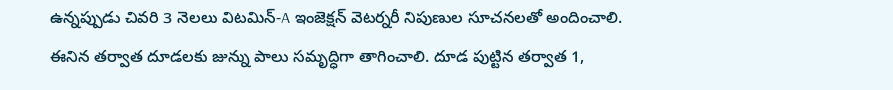ఉన్నప్పుడు చివరి 3 నెలలు విటమిన్-A ఇంజెక్షన్ వెటర్నరీ నిపుణుల సూచనలతో అందించాలి. ఈనిన తర్వాత దూడలకు జున్ను పాలు సమృద్ధిగా తాగించాలి. దూడ పుట్టిన తర్వాత 1,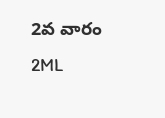2వ వారం 2ML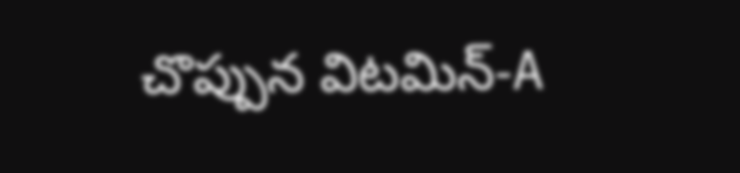చొప్పున విటమిన్-A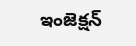ఇంజెక్షన్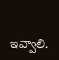ఇవ్వాలి.